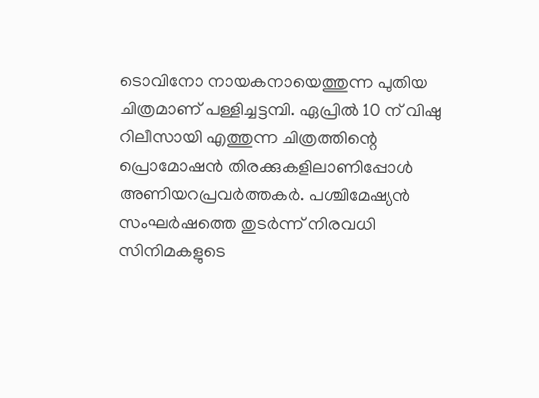ടൊവിനോ നായകനായെത്തുന്ന പുതിയ ചിത്രമാണ് പള്ളിച്ചട്ടമ്പി. ഏപ്രിൽ 10 ന് വിഷു റിലീസായി എത്തുന്ന ചിത്രത്തിന്റെ പ്രൊമോഷൻ തിരക്കുകളിലാണിപ്പോൾ അണിയറപ്രവർത്തകർ. പശ്ചിമേഷ്യൻ സംഘർഷത്തെ തുടർന്ന് നിരവധി സിനിമകളുടെ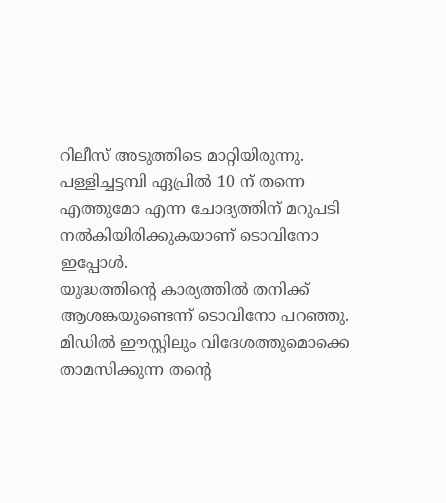റിലീസ് അടുത്തിടെ മാറ്റിയിരുന്നു. പള്ളിച്ചട്ടമ്പി ഏപ്രിൽ 10 ന് തന്നെ എത്തുമോ എന്ന ചോദ്യത്തിന് മറുപടി നൽകിയിരിക്കുകയാണ് ടൊവിനോ ഇപ്പോൾ.
യുദ്ധത്തിന്റെ കാര്യത്തിൽ തനിക്ക് ആശങ്കയുണ്ടെന്ന് ടൊവിനോ പറഞ്ഞു. മിഡിൽ ഈസ്റ്റിലും വിദേശത്തുമൊക്കെ താമസിക്കുന്ന തന്റെ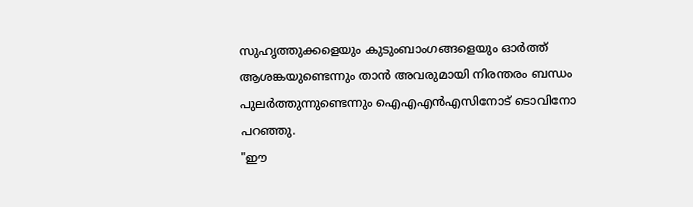സുഹൃത്തുക്കളെയും കുടുംബാംഗങ്ങളെയും ഓർത്ത് ആശങ്കയുണ്ടെന്നും താൻ അവരുമായി നിരന്തരം ബന്ധം പുലർത്തുന്നുണ്ടെന്നും ഐഎഎൻഎസിനോട് ടൊവിനോ പറഞ്ഞു.
"ഈ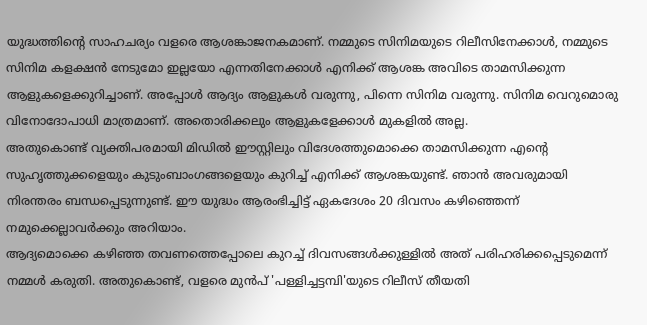യുദ്ധത്തിന്റെ സാഹചര്യം വളരെ ആശങ്കാജനകമാണ്. നമ്മുടെ സിനിമയുടെ റിലീസിനേക്കാൾ, നമ്മുടെ സിനിമ കളക്ഷൻ നേടുമോ ഇല്ലയോ എന്നതിനേക്കാൾ എനിക്ക് ആശങ്ക അവിടെ താമസിക്കുന്ന ആളുകളെക്കുറിച്ചാണ്. അപ്പോൾ ആദ്യം ആളുകൾ വരുന്നു, പിന്നെ സിനിമ വരുന്നു. സിനിമ വെറുമൊരു വിനോദോപാധി മാത്രമാണ്. അതൊരിക്കലും ആളുകളേക്കാൾ മുകളിൽ അല്ല.
അതുകൊണ്ട് വ്യക്തിപരമായി മിഡിൽ ഈസ്റ്റിലും വിദേശത്തുമൊക്കെ താമസിക്കുന്ന എന്റെ സുഹൃത്തുക്കളെയും കുടുംബാംഗങ്ങളെയും കുറിച്ച് എനിക്ക് ആശങ്കയുണ്ട്. ഞാൻ അവരുമായി നിരന്തരം ബന്ധപ്പെടുന്നുണ്ട്. ഈ യുദ്ധം ആരംഭിച്ചിട്ട് ഏകദേശം 20 ദിവസം കഴിഞ്ഞെന്ന് നമുക്കെല്ലാവർക്കും അറിയാം.
ആദ്യമൊക്കെ കഴിഞ്ഞ തവണത്തെപ്പോലെ കുറച്ച് ദിവസങ്ങൾക്കുള്ളിൽ അത് പരിഹരിക്കപ്പെടുമെന്ന് നമ്മൾ കരുതി. അതുകൊണ്ട്, വളരെ മുൻപ് 'പള്ളിച്ചട്ടമ്പി'യുടെ റിലീസ് തീയതി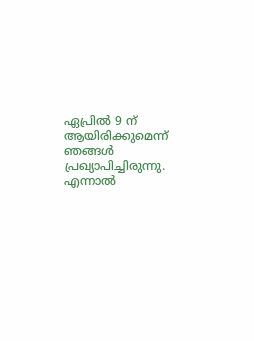ഏപ്രിൽ 9 ന് ആയിരിക്കുമെന്ന് ഞങ്ങൾ പ്രഖ്യാപിച്ചിരുന്നു. എന്നാൽ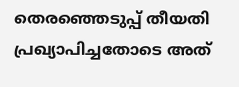തെരഞ്ഞെടുപ്പ് തീയതി പ്രഖ്യാപിച്ചതോടെ അത്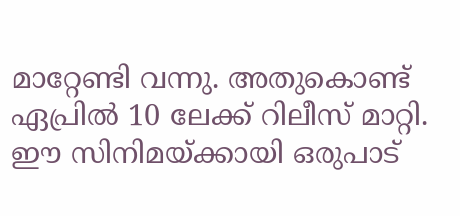മാറ്റേണ്ടി വന്നു. അതുകൊണ്ട് ഏപ്രിൽ 10 ലേക്ക് റിലീസ് മാറ്റി.
ഈ സിനിമയ്ക്കായി ഒരുപാട്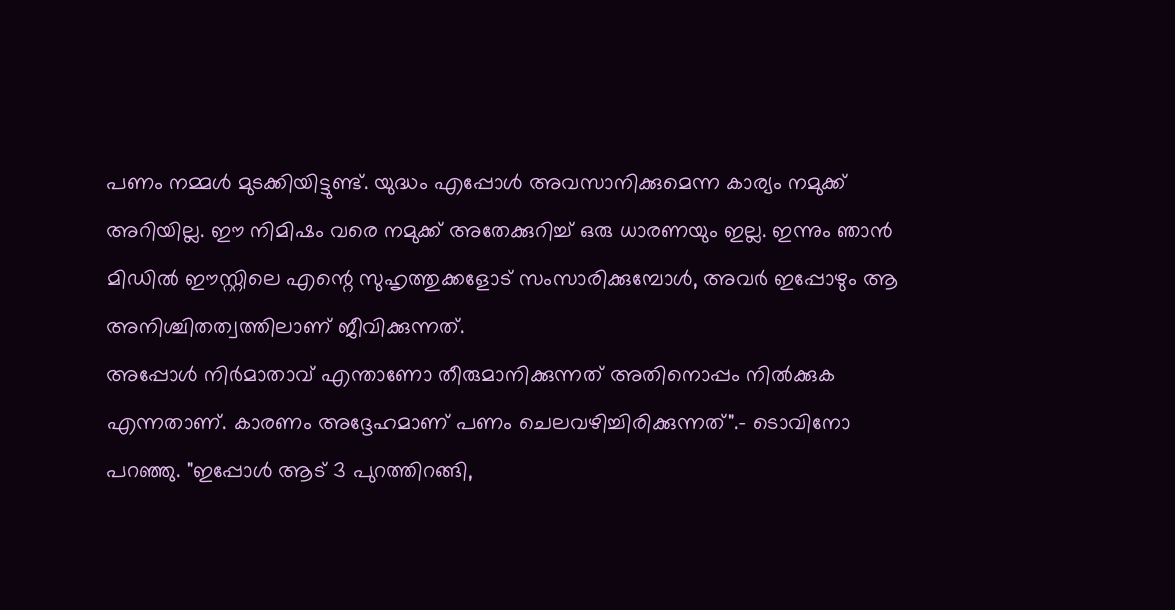പണം നമ്മൾ മുടക്കിയിട്ടുണ്ട്. യുദ്ധം എപ്പോൾ അവസാനിക്കുമെന്ന കാര്യം നമുക്ക് അറിയില്ല. ഈ നിമിഷം വരെ നമുക്ക് അതേക്കുറിച്ച് ഒരു ധാരണയും ഇല്ല. ഇന്നും ഞാൻ മിഡിൽ ഈസ്റ്റിലെ എന്റെ സുഹൃത്തുക്കളോട് സംസാരിക്കുമ്പോൾ, അവർ ഇപ്പോഴും ആ അനിശ്ചിതത്വത്തിലാണ് ജീവിക്കുന്നത്.
അപ്പോൾ നിർമാതാവ് എന്താണോ തീരുമാനിക്കുന്നത് അതിനൊപ്പം നിൽക്കുക എന്നതാണ്. കാരണം അദ്ദേഹമാണ് പണം ചെലവഴിച്ചിരിക്കുന്നത്".- ടൊവിനോ പറഞ്ഞു. "ഇപ്പോൾ ആട് 3 പുറത്തിറങ്ങി,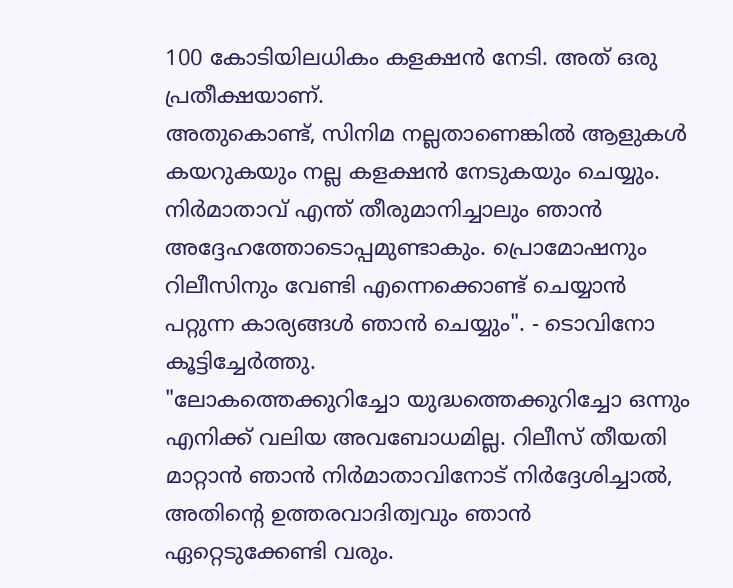100 കോടിയിലധികം കളക്ഷൻ നേടി. അത് ഒരു പ്രതീക്ഷയാണ്.
അതുകൊണ്ട്, സിനിമ നല്ലതാണെങ്കിൽ ആളുകൾ കയറുകയും നല്ല കളക്ഷൻ നേടുകയും ചെയ്യും. നിർമാതാവ് എന്ത് തീരുമാനിച്ചാലും ഞാൻ അദ്ദേഹത്തോടൊപ്പമുണ്ടാകും. പ്രൊമോഷനും റിലീസിനും വേണ്ടി എന്നെക്കൊണ്ട് ചെയ്യാൻ പറ്റുന്ന കാര്യങ്ങൾ ഞാൻ ചെയ്യും". - ടൊവിനോ കൂട്ടിച്ചേർത്തു.
"ലോകത്തെക്കുറിച്ചോ യുദ്ധത്തെക്കുറിച്ചോ ഒന്നും എനിക്ക് വലിയ അവബോധമില്ല. റിലീസ് തീയതി മാറ്റാൻ ഞാൻ നിർമാതാവിനോട് നിർദ്ദേശിച്ചാൽ, അതിന്റെ ഉത്തരവാദിത്വവും ഞാൻ ഏറ്റെടുക്കേണ്ടി വരും.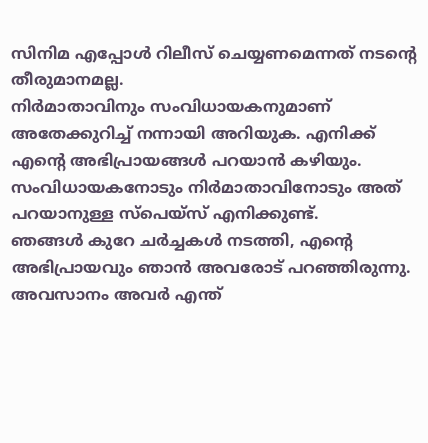സിനിമ എപ്പോൾ റിലീസ് ചെയ്യണമെന്നത് നടന്റെ തീരുമാനമല്ല.
നിർമാതാവിനും സംവിധായകനുമാണ് അതേക്കുറിച്ച് നന്നായി അറിയുക. എനിക്ക് എന്റെ അഭിപ്രായങ്ങൾ പറയാൻ കഴിയും. സംവിധായകനോടും നിർമാതാവിനോടും അത് പറയാനുള്ള സ്പെയ്സ് എനിക്കുണ്ട്.
ഞങ്ങൾ കുറേ ചർച്ചകൾ നടത്തി, എന്റെ അഭിപ്രായവും ഞാൻ അവരോട് പറഞ്ഞിരുന്നു. അവസാനം അവർ എന്ത്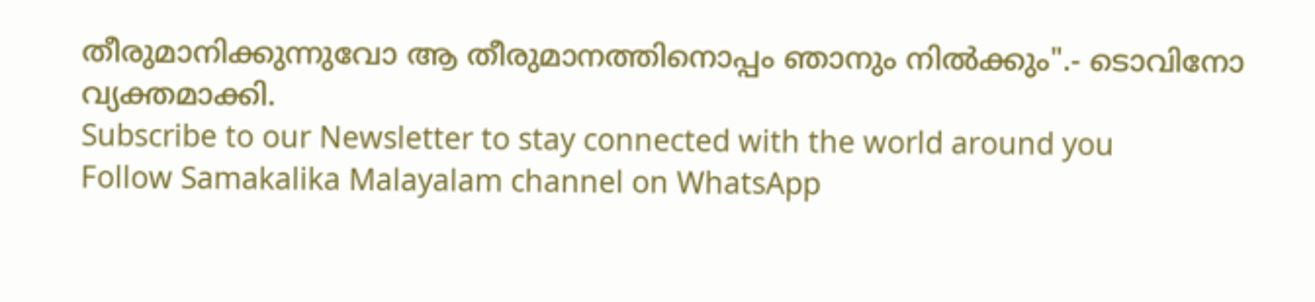തീരുമാനിക്കുന്നുവോ ആ തീരുമാനത്തിനൊപ്പം ഞാനും നിൽക്കും".- ടൊവിനോ വ്യക്തമാക്കി.
Subscribe to our Newsletter to stay connected with the world around you
Follow Samakalika Malayalam channel on WhatsApp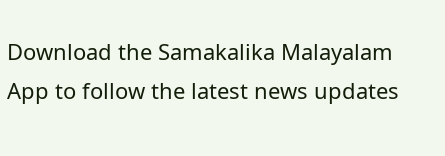Download the Samakalika Malayalam App to follow the latest news updates